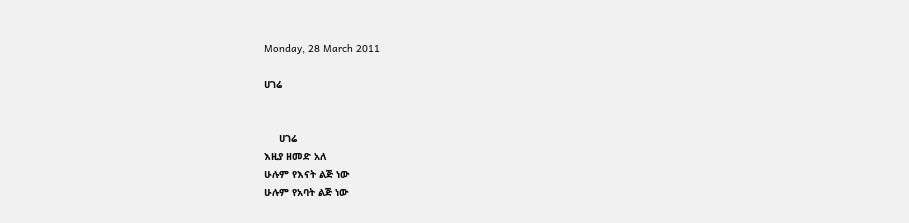Monday, 28 March 2011

ሀገሬ


     ሀገሬ
እዚያ ዘመድ አለ
ሁሉም የእናት ልጅ ነው
ሁሉም የአባት ልጅ ነው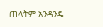ጠላትም አንዳንዴ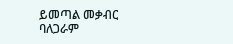ይመጣል መቃብር
ባለጋራም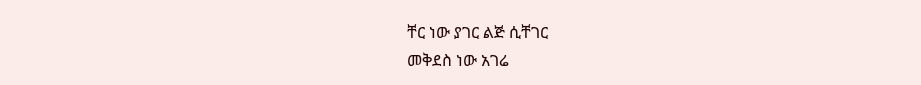ቸር ነው ያገር ልጅ ሲቸገር
መቅደስ ነው አገሬ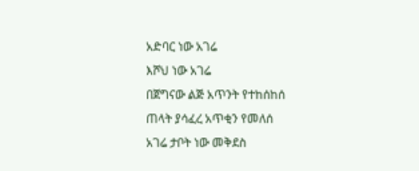አድባር ነው አገሬ
እሾህ ነው አገሬ
በጀግናው ልጅ አጥንት የተከሰከሰ
ጠላት ያሳፈረ አጥቂን የመለሰ
አገሬ ታቦት ነው መቅደስ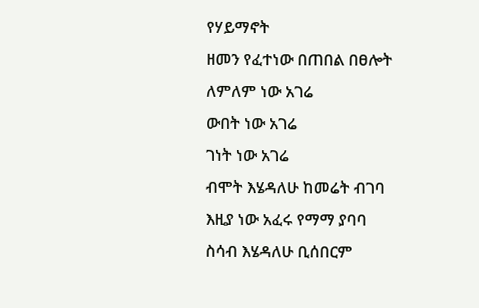የሃይማኖት
ዘመን የፈተነው በጠበል በፀሎት
ለምለም ነው አገሬ
ውበት ነው አገሬ
ገነት ነው አገሬ
ብሞት እሄዳለሁ ከመሬት ብገባ
እዚያ ነው አፈሩ የማማ ያባባ
ስሳብ እሄዳለሁ ቢሰበርም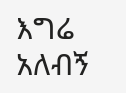እግሬ
አለብኝ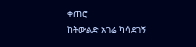ቀጠሮ
ከትውልድ አገሬ ካሳደገኝ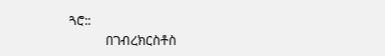ጓሮ::
            በገብረክርስቶስ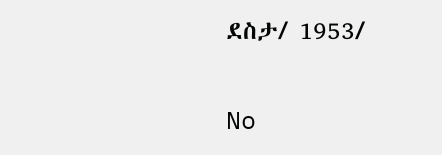ደስታ/ 1953/

No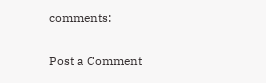comments:

Post a Comment